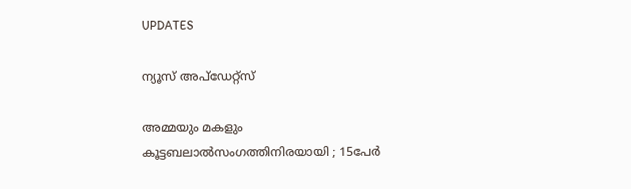UPDATES

ന്യൂസ് അപ്ഡേറ്റ്സ്

അമ്മയും മകളും കൂട്ടബലാല്‍സംഗത്തിനിരയായി ; 15പേര്‍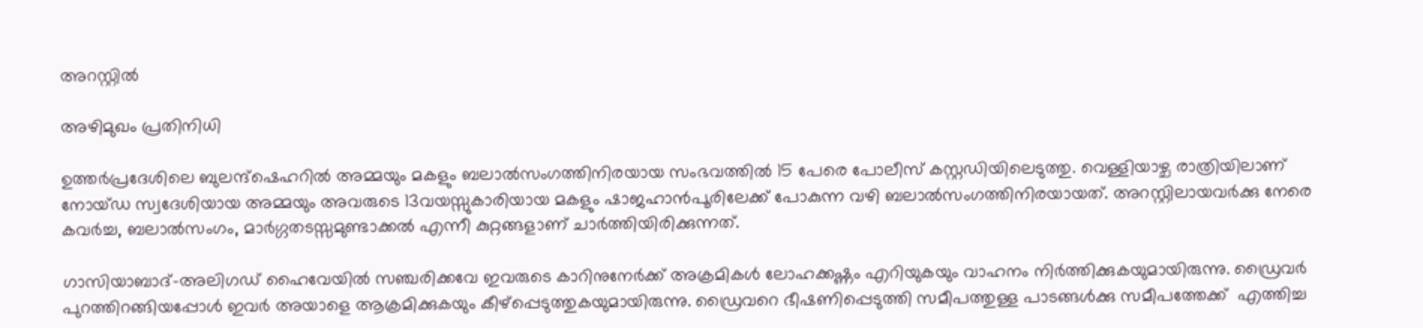അറസ്റ്റില്‍

അഴിമുഖം പ്രതിനിധി

ഉത്തര്‍പ്രദേശിലെ ബുലന്ദ്ഷെഹറില്‍ അമ്മയും മകളും ബലാല്‍സംഗത്തിനിരയായ സംഭവത്തില്‍ 15 പേരെ പോലീസ് കസ്റ്റഡിയിലെടുത്തു. വെള്ളിയാഴ്ച രാത്രിയിലാണ് നോയ്ഡ സ്വദേശിയായ അമ്മയും അവരുടെ 13വയസ്സുകാരിയായ മകളും ഷാജഹാന്‍പൂരിലേക്ക് പോകുന്ന വഴി ബലാല്‍സംഗത്തിനിരയായത്. അറസ്റ്റിലായവര്‍ക്കു നേരെ കവര്‍ച്ച, ബലാല്‍സംഗം, മാര്‍ഗ്ഗതടസ്സമുണ്ടാക്കല്‍ എന്നീ കുറ്റങ്ങളാണ് ചാര്‍ത്തിയിരിക്കുന്നത്.

ഗാസിയാബാദ്-അലിഗഡ് ഹൈവേയില്‍ സഞ്ചരിക്കവേ ഇവരുടെ കാറിനുനേര്‍ക്ക് അക്രമികള്‍ ലോഹക്കഷ്ണം എറിയുകയും വാഹനം നിര്‍ത്തിക്കുകയുമായിരുന്നു. ഡ്രൈവര്‍ പുറത്തിറങ്ങിയപ്പോള്‍ ഇവര്‍ അയാളെ ആക്രമിക്കുകയും കീഴ്പ്പെടുത്തുകയുമായിരുന്നു. ഡ്രൈവറെ ഭീഷണിപ്പെടുത്തി സമീപത്തുള്ള പാടങ്ങള്‍ക്കു സമീപത്തേക്ക്  എത്തിച്ച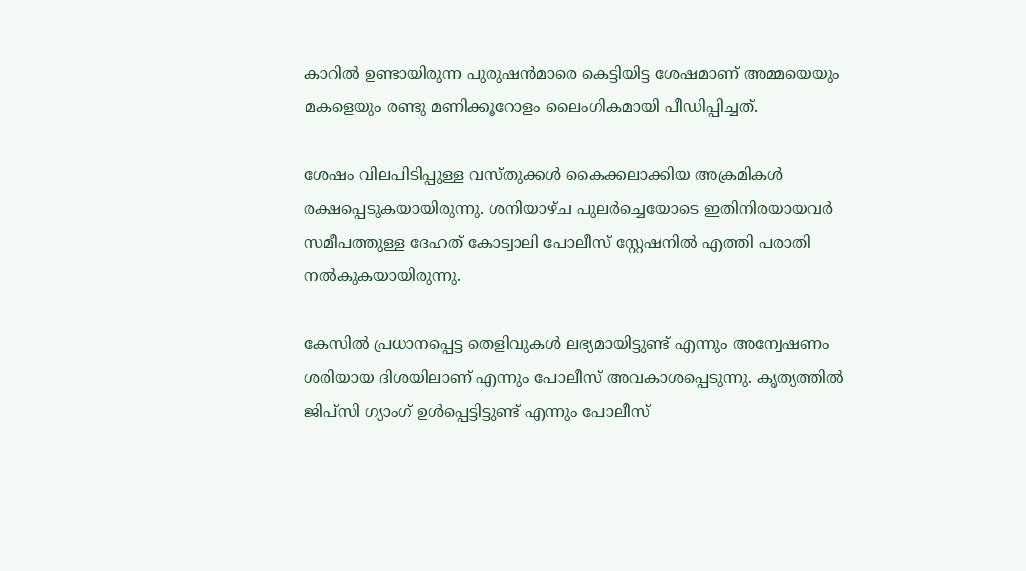കാറില്‍ ഉണ്ടായിരുന്ന പുരുഷന്‍മാരെ കെട്ടിയിട്ട ശേഷമാണ് അമ്മയെയും മകളെയും രണ്ടു മണിക്കൂറോളം ലൈംഗികമായി പീഡിപ്പിച്ചത്.

ശേഷം വിലപിടിപ്പുള്ള വസ്തുക്കള്‍ കൈക്കലാക്കിയ അക്രമികള്‍ രക്ഷപ്പെടുകയായിരുന്നു. ശനിയാഴ്ച പുലര്‍ച്ചെയോടെ ഇതിനിരയായവര്‍ സമീപത്തുള്ള ദേഹത് കോട്വാലി പോലീസ് സ്റ്റേഷനില്‍ എത്തി പരാതി നല്‍കുകയായിരുന്നു.

കേസില്‍ പ്രധാനപ്പെട്ട തെളിവുകള്‍ ലഭ്യമായിട്ടുണ്ട് എന്നും അന്വേഷണം ശരിയായ ദിശയിലാണ് എന്നും പോലീസ് അവകാശപ്പെടുന്നു. കൃത്യത്തില്‍ ജിപ്സി ഗ്യാംഗ് ഉള്‍പ്പെട്ടിട്ടുണ്ട് എന്നും പോലീസ്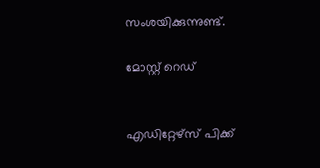സംശയിക്കുന്നുണ്ട്.

മോസ്റ്റ് റെഡ്


എഡിറ്റേഴ്സ് പിക്ക്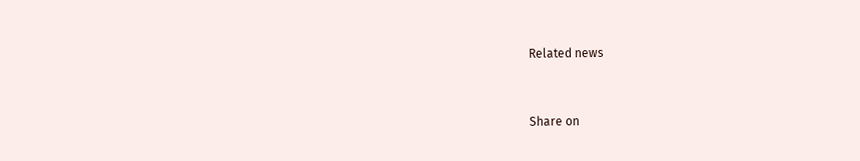Related news


Share on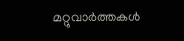മറ്റുവാര്‍ത്തകള്‍